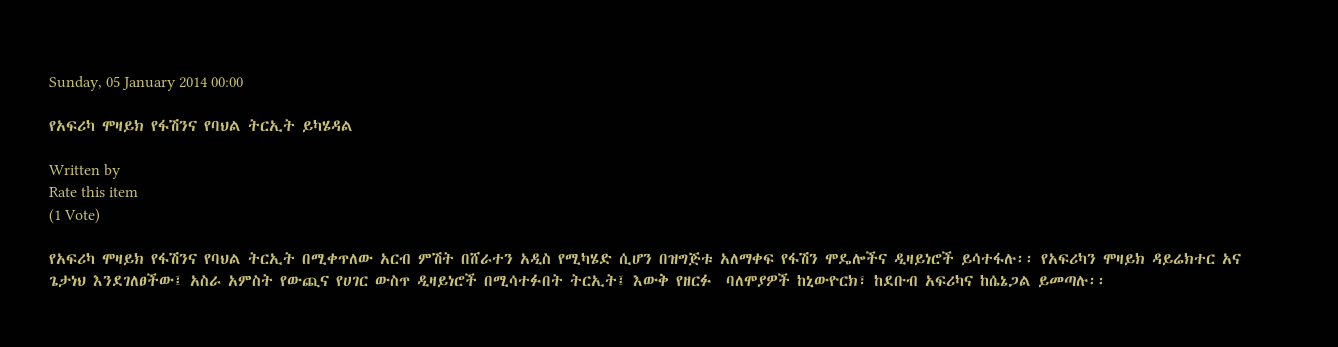Sunday, 05 January 2014 00:00

የአፍሪካ ሞዛይክ የፋሽንና የባህል ትርኢት ይካሄዳል

Written by
Rate this item
(1 Vote)

የአፍሪካ ሞዛይክ የፋሽንና የባህል ትርኢት በሚቀጥለው አርብ ምሽት በሸራተን አዲስ የሚካሄድ ሲሆን በዝግጅቱ አለማቀፍ የፋሽን ሞዴሎችና ዲዛይነሮች ይሳተፋሉ፡፡ የአፍሪካን ሞዛይክ ዳይሬክተር አና ጌታነህ እንደገለፀችው፤ አስራ አምስት የውጪና የሀገር ውስጥ ዲዛይነሮች በሚሳተፉበት ትርኢት፤ እውቅ የዘርፉ  ባለሞያዎች ከኒውዮርክ፣ ከደቡብ አፍሪካና ከሴኔጋል ይመጣሉ፡፡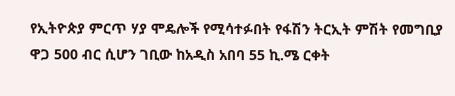የኢትዮጵያ ምርጥ ሃያ ሞዴሎች የሚሳተፉበት የፋሽን ትርኢት ምሽት የመግቢያ ዋጋ 500 ብር ሲሆን ገቢው ከአዲስ አበባ 55 ኪ.ሜ ርቀት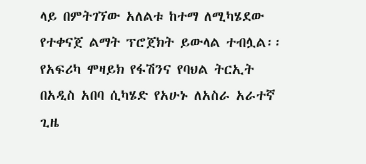ላይ በምትገኘው አለልቱ ከተማ ለሚካሄደው የተቀናጀ ልማት ፕሮጀክት ይውላል ተብሏል፡፡ የአፍሪካ ሞዛይክ የፋሽንና የባህል ትርኢት በአዲስ አበባ ሲካሄድ የአሁኑ ለአስራ አራተኛ ጊዜ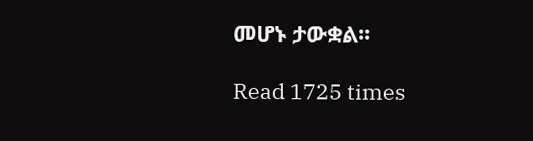መሆኑ ታውቋል፡፡

Read 1725 times